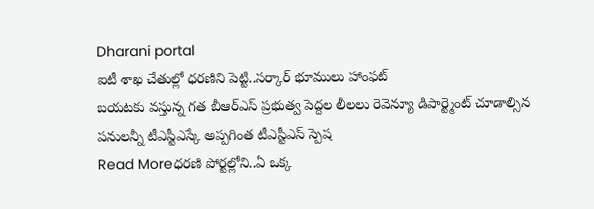Dharani portal
ఐటీ శాఖ చేతుల్లో ధరణిని పెట్టి..సర్కార్ భూములు హాంఫట్
బయటకు వస్తున్న గత బీఆర్ఎస్ ప్రభుత్వ పెద్దల లీలలు రెవెన్యూ డిపార్ట్మెంట్ చూడాల్సిన పనులన్నీ టీఎస్టీఎస్కే అప్పగింత టీఎస్టీఎస్ స్పెష
Read Moreధరణి పోర్టల్లోని..ఏ ఒక్క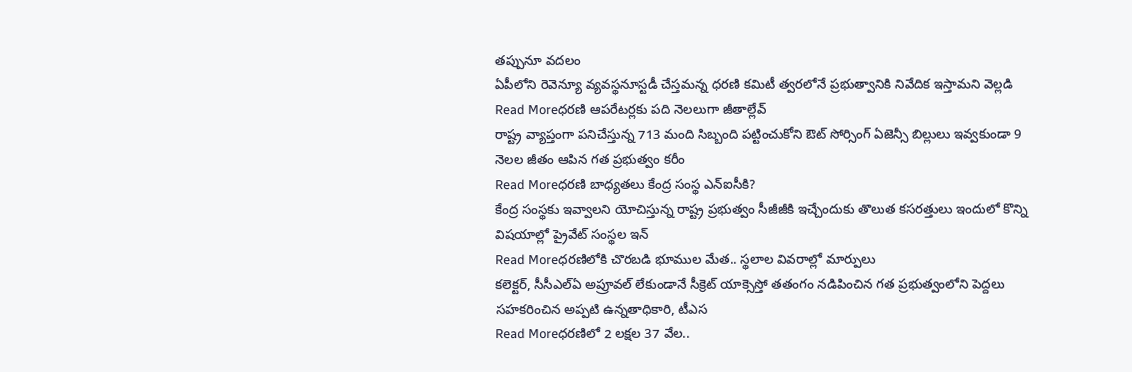తప్పునూ వదలం
ఏపీలోని రెవెన్యూ వ్యవస్థనూస్టడీ చేస్తమన్న ధరణి కమిటీ త్వరలోనే ప్రభుత్వానికి నివేదిక ఇస్తామని వెల్లడి
Read Moreధరణి ఆపరేటర్లకు పది నెలలుగా జీతాల్లేవ్
రాష్ట్ర వ్యాప్తంగా పనిచేస్తున్న 713 మంది సిబ్బంది పట్టించుకోని ఔట్ సోర్సింగ్ ఏజెన్సీ బిల్లులు ఇవ్వకుండా 9 నెలల జీతం ఆపిన గత ప్రభుత్వం కరీం
Read Moreధరణి బాధ్యతలు కేంద్ర సంస్థ ఎన్ఐసీకి?
కేంద్ర సంస్థకు ఇవ్వాలని యోచిస్తున్న రాష్ట్ర ప్రభుత్వం సీజీజీకి ఇచ్చేందుకు తొలుత కసరత్తులు ఇందులో కొన్ని విషయాల్లో ప్రైవేట్ సంస్థల ఇన్
Read Moreధరణిలోకి చొరబడి భూముల మేత.. స్థలాల వివరాల్లో మార్పులు
కలెక్టర్, సీసీఎల్ఏ అప్రూవల్ లేకుండానే సీక్రెట్ యాక్సెస్తో తతంగం నడిపించిన గత ప్రభుత్వంలోని పెద్దలు సహకరించిన అప్పటి ఉన్నతాధికారి, టీఎస
Read Moreధరణిలో 2 లక్షల 37 వేల..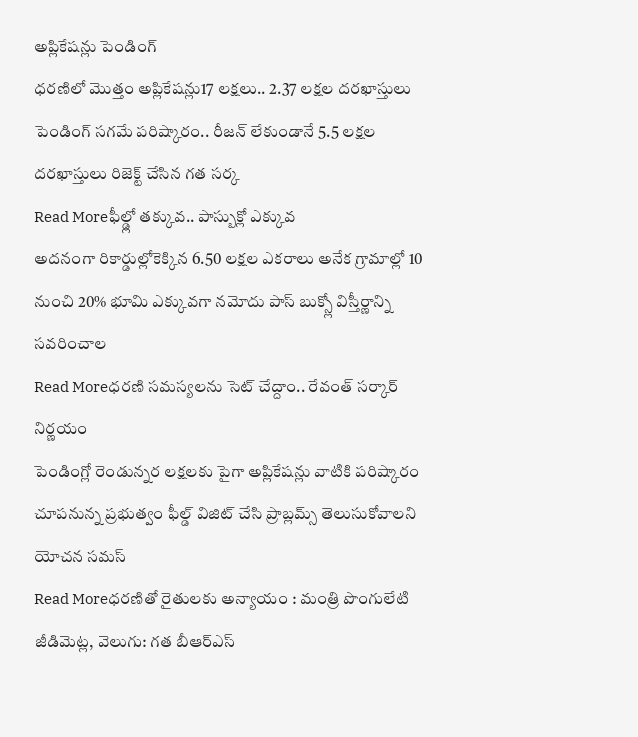అప్లికేషన్లు పెండింగ్
ధరణిలో మొత్తం అప్లికేషన్లు17 లక్షలు.. 2.37 లక్షల దరఖాస్తులు పెండింగ్ సగమే పరిష్కారం.. రీజన్ లేకుండానే 5.5 లక్షల దరఖాస్తులు రిజెక్ట్ చేసిన గత సర్క
Read Moreఫీల్డ్లో తక్కువ.. పాస్బుక్లో ఎక్కువ
అదనంగా రికార్డుల్లోకెక్కిన 6.50 లక్షల ఎకరాలు అనేక గ్రామాల్లో 10 నుంచి 20% భూమి ఎక్కువగా నమోదు పాస్ బుక్స్లో విస్తీర్ణాన్ని సవరించాల
Read Moreధరణి సమస్యలను సెట్ చేద్దాం.. రేవంత్ సర్కార్ నిర్ణయం
పెండింగ్లో రెండున్నర లక్షలకు పైగా అప్లికేషన్లు వాటికి పరిష్కారం చూపనున్న ప్రభుత్వం ఫీల్డ్ విజిట్ చేసి ప్రాబ్లమ్స్ తెలుసుకోవాలని యోచన సమస్
Read Moreధరణితో రైతులకు అన్యాయం : మంత్రి పొంగులేటి
జీడిమెట్ల, వెలుగు: గత బీఆర్ఎస్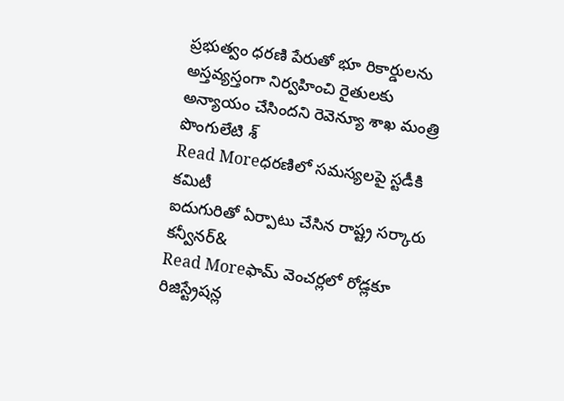ప్రభుత్వం ధరణి పేరుతో భూ రికార్డులను అస్తవ్యస్తంగా నిర్వహించి రైతులకు అన్యాయం చేసిందని రెవెన్యూ శాఖ మంత్రి పొంగులేటి శ్
Read Moreధరణిలో సమస్యలపై స్టడీకి కమిటీ
ఐదుగురితో ఏర్పాటు చేసిన రాష్ట్ర సర్కారు కన్వీనర్&
Read Moreఫామ్ వెంచర్లలో రోడ్లకూ రిజిస్ట్రేషన్ల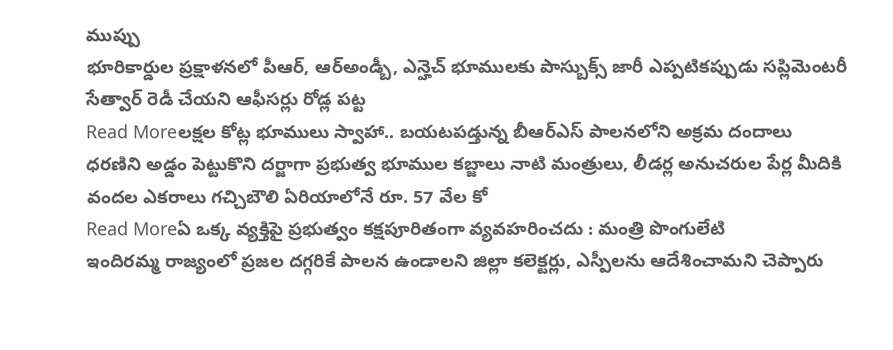ముప్పు
భూరికార్డుల ప్రక్షాళనలో పీఆర్, ఆర్అండ్బీ, ఎన్హెచ్ భూములకు పాస్బుక్స్ జారీ ఎప్పటికప్పుడు సప్లిమెంటరీ సేత్వార్ రెడీ చేయని ఆఫీసర్లు రోడ్ల పట్ట
Read Moreలక్షల కోట్ల భూములు స్వాహా.. బయటపడ్తున్న బీఆర్ఎస్ పాలనలోని అక్రమ దందాలు
ధరణిని అడ్డం పెట్టుకొని దర్జాగా ప్రభుత్వ భూముల కబ్జాలు నాటి మంత్రులు, లీడర్ల అనుచరుల పేర్ల మీదికి వందల ఎకరాలు గచ్చిబౌలి ఏరియాలోనే రూ. 57 వేల కో
Read Moreఏ ఒక్క వ్యక్తిపై ప్రభుత్వం కక్షపూరితంగా వ్యవహరించదు : మంత్రి పొంగులేటి
ఇందిరమ్మ రాజ్యంలో ప్రజల దగ్గరికే పాలన ఉండాలని జిల్లా కలెక్టర్లు, ఎస్పీలను ఆదేశించామని చెప్పారు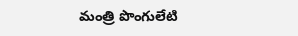మంత్రి పొంగులేటి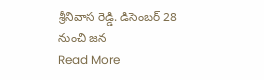శ్రీనివాస రెడ్డి. డిసెంబర్ 28 నుంచి జన
Read More